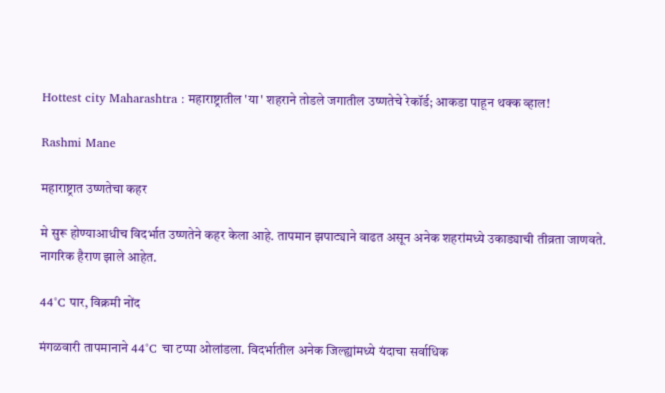Hottest city Maharashtra : महाराष्ट्रातील 'या' शहराने तोडले जगातील उष्णतेचे रेकॉर्ड; आकडा पाहून थक्क व्हाल!

Rashmi Mane

महाराष्ट्रात उष्णतेचा कहर

मे सुरू होण्याआधीच विदर्भात उष्णतेने कहर केला आहे. तापमान झपाट्याने वाढत असून अनेक शहरांमध्ये उकाड्याची तीव्रता जाणवते. नागरिक हैराण झाले आहेत.

44°C पार, विक्रमी नोंद

मंगळवारी तापमानाने 44°C चा टप्पा ओलांडला. विदर्भातील अनेक जिल्ह्यांमध्ये यंदाचा सर्वाधिक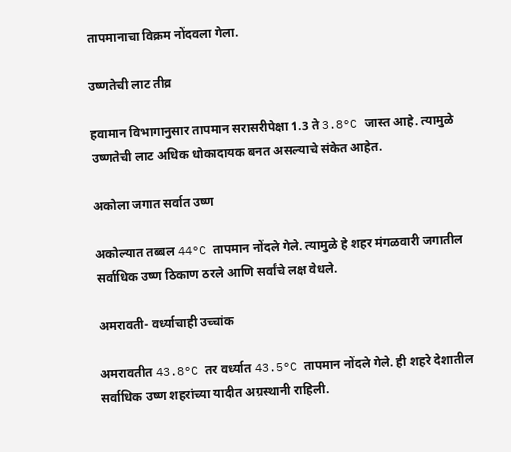तापमानाचा विक्रम नोंदवला गेला.

उष्णतेची लाट तीव्र

हवामान विभागानुसार तापमान सरासरीपेक्षा 1.3 ते 3.8°C जास्त आहे. त्यामुळे उष्णतेची लाट अधिक धोकादायक बनत असल्याचे संकेत आहेत.

अकोला जगात सर्वात उष्ण

अकोल्यात तब्बल 44°C तापमान नोंदले गेले. त्यामुळे हे शहर मंगळवारी जगातील सर्वाधिक उष्ण ठिकाण ठरले आणि सर्वांचे लक्ष वेधले.

अमरावती- वर्ध्याचाही उच्चांक

अमरावतीत 43.8°C तर वर्ध्यात 43.5°C तापमान नोंदले गेले. ही शहरे देशातील सर्वाधिक उष्ण शहरांच्या यादीत अग्रस्थानी राहिली.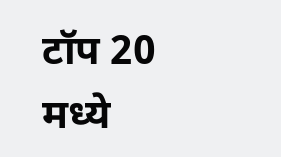टॉप 20 मध्ये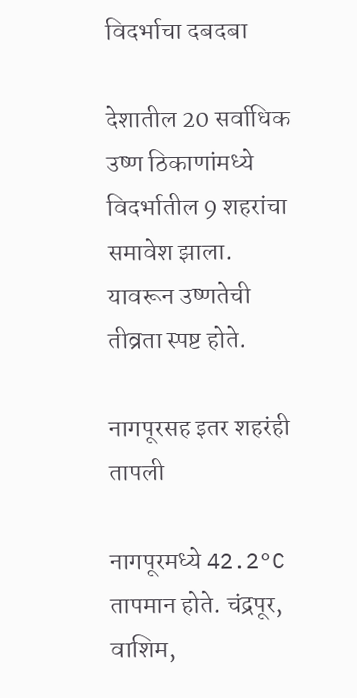विदर्भाचा दबदबा

देशातील 20 सर्वाधिक उष्ण ठिकाणांमध्ये विदर्भातील 9 शहरांचा समावेश झाला. यावरून उष्णतेची तीव्रता स्पष्ट होते.

नागपूरसह इतर शहरंही तापली

नागपूरमध्ये 42.2°C तापमान होते. चंद्रपूर, वाशिम,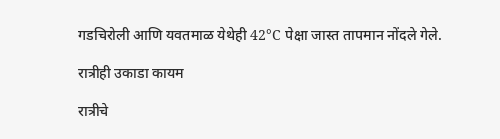गडचिरोली आणि यवतमाळ येथेही 42°C पेक्षा जास्त तापमान नोंदले गेले.

रात्रीही उकाडा कायम

रात्रीचे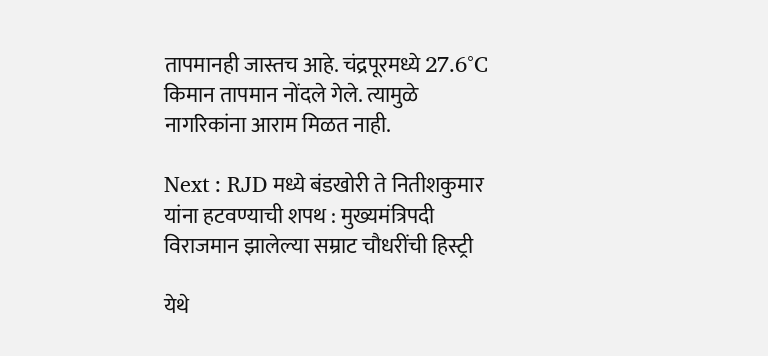तापमानही जास्तच आहे. चंद्रपूरमध्ये 27.6°C किमान तापमान नोंदले गेले. त्यामुळे नागरिकांना आराम मिळत नाही.

Next : RJD मध्ये बंडखोरी ते नितीशकुमार यांना हटवण्याची शपथ : मुख्यमंत्रि‍पदी विराजमान झालेल्या सम्राट चौधरींची हिस्ट्री

येथे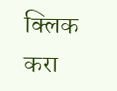क्लिक करा